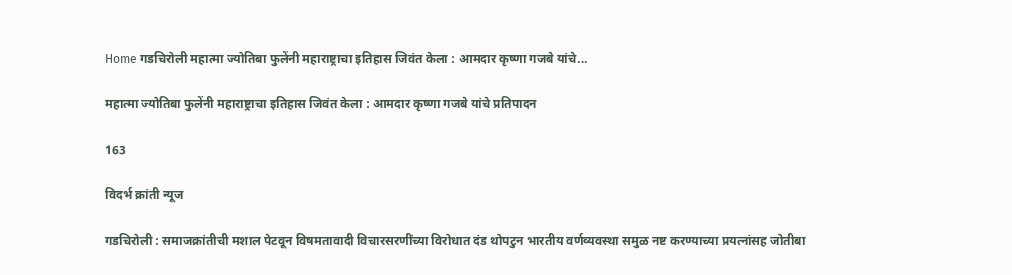Home गडचिरोली महात्मा ज्योतिबा फुलेंनी महाराष्ट्राचा इतिहास जिवंत केला : आमदार कृष्णा गजबे यांचे...

महात्मा ज्योतिबा फुलेंनी महाराष्ट्राचा इतिहास जिवंत केला : आमदार कृष्णा गजबे यांचे प्रतिपादन

163

विदर्भ क्रांती न्यूज

गडचिरोली : समाजक्रांतीची मशाल पेटवून विषमतावादी विचारसरणींच्या विरोधात दंड थोपटुन भारतीय वर्णव्यवस्था समुळ नष्ट करण्याच्या प्रयत्नांसह जोतीबा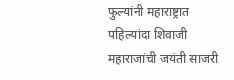फुल्यांनी महाराष्ट्रात पहिल्यांदा शिवाजी महाराजांची जयंती साजरी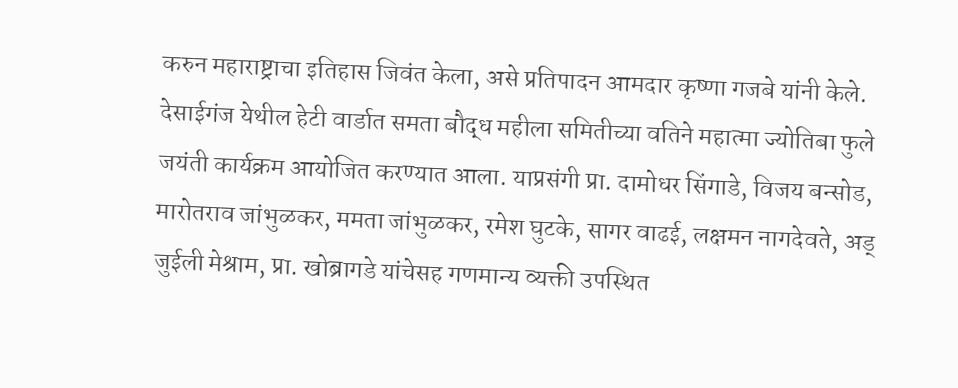करुन महाराष्ट्राचा इतिहास जिवंत केला, असे प्रतिपादन आमदार कृष्णा गजबे यांनी केले.
देसाईगंज येथील हेटी वार्डात समता बौद्ध महीला समितीच्या वतिने महात्मा ज्योतिबा फुले जयंती कार्यक्रम आयोजित करण्यात आला. याप्रसंगी प्रा. दामोधर सिंगाडे, विजय बन्सोड, मारोतराव जांभुळकर, ममता जांभुळकर, रमेश घुटके, सागर वाढई, लक्षमन नागदेवते, अड् जुईली मेश्राम, प्रा. खोब्रागडे यांचेसह गणमान्य व्यक्ती उपस्थित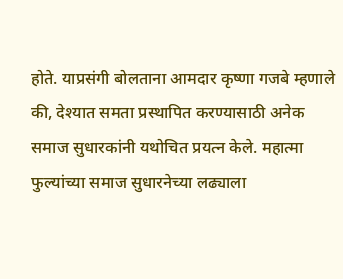होते. याप्रसंगी बोलताना आमदार कृष्णा गजबे म्हणाले की, देश्यात समता प्रस्थापित करण्यासाठी अनेक समाज सुधारकांनी यथोचित प्रयत्न केले. महात्मा फुल्यांच्या समाज सुधारनेच्या लढ्याला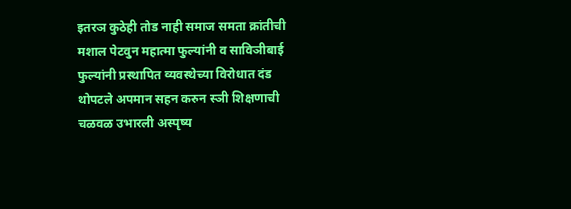इतरञ कुठेही तोड नाही समाज समता क्रांतीची मशाल पेटवुन महात्मा फुल्यांनी व साविञीबाई फुल्यांनी प्रस्थापित व्यवस्थेच्या विरोधात दंड थोपटले अपमान सहन करुन स्ञी शिक्षणाची चळवळ उभारली अस्पृष्य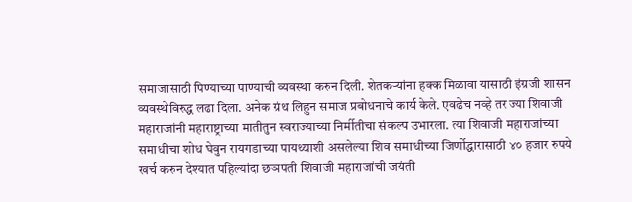समाजासाठी पिण्याच्या पाण्याची व्यवस्था करुन दिली. शेतकऱ्यांना हक्क मिळावा यासाठी इंग्रजी शासन व्यवस्थेविरुद्ध लढा दिला. अनेक ग्रंथ लिहुन समाज प्रबोधनाचे कार्य केले. एवढेच नव्हे तर ज्या शिवाजी महाराजांनी महाराष्ट्राच्या मातीतुन स्वराज्याच्या निर्मीतीचा संकल्प उभारला. त्या शिवाजी महाराजांच्या समाधीचा शोध घेवुन रायगडाच्या पायथ्याशी असलेल्या शिव समाधीच्या जिर्णोद्धारासाठी ४० हजार रुपये खर्च करुन देश्यात पहिल्यांदा छञपती शिवाजी महाराजांची जयंती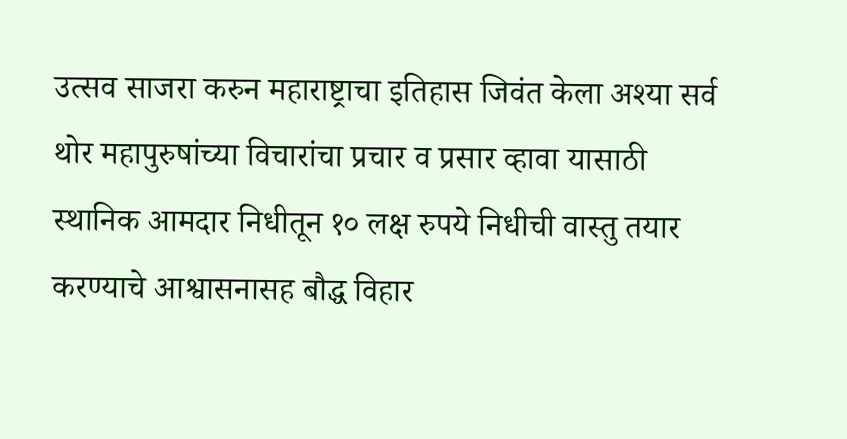उत्सव साजरा करुन महाराष्ट्राचा इतिहास जिवंत केला अश्या सर्व थोर महापुरुषांच्या विचारांचा प्रचार व प्रसार व्हावा यासाठी स्थानिक आमदार निधीतून १० लक्ष रुपये निधीची वास्तु तयार करण्याचे आश्वासनासह बौद्ध विहार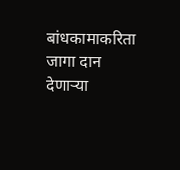बांधकामाकरिता जागा दान देणाऱ्या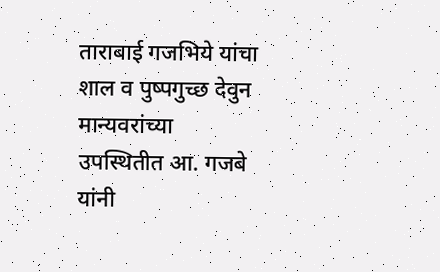ताराबाई गजभिये यांचा शाल व पुष्पगुच्छ देवुन मान्यवरांच्या उपस्थितीत आ. गजबे यांनी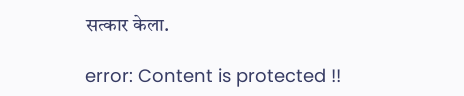सत्कार केला.

error: Content is protected !!